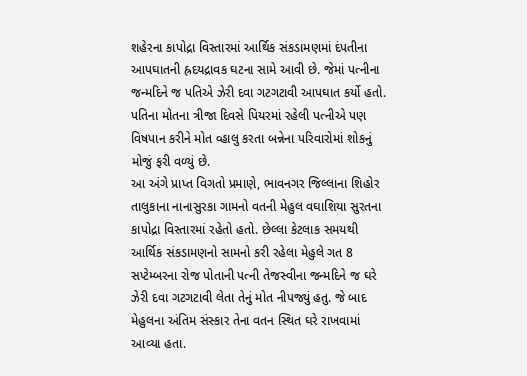શહેરના કાપોદ્રા વિસ્તારમાં આર્થિક સંકડામણમાં દંપતીના આપઘાતની હ્રદયદ્રાવક ઘટના સામે આવી છે. જેમાં પત્નીના જન્મદિને જ પતિએ ઝેરી દવા ગટગટાવી આપઘાત કર્યો હતો. પતિના મોતના ત્રીજા દિવસે પિયરમાં રહેલી પત્નીએ પણ વિષપાન કરીને મોત વ્હાલુ કરતા બન્નેના પરિવારોમાં શોકનું મોજું ફરી વળ્યું છે.
આ અંગે પ્રાપ્ત વિગતો પ્રમાણે, ભાવનગર જિલ્લાના શિહોર તાલુકાના નાનાસુરકા ગામનો વતની મેહુલ વઘાશિયા સુરતના કાપોદ્રા વિસ્તારમાં રહેતો હતો. છેલ્લા કેટલાક સમયથી આર્થિક સંકડામણનો સામનો કરી રહેલા મેહુલે ગત 8 સપ્ટેમ્બરના રોજ પોતાની પત્ની તેજસ્વીના જન્મદિને જ ઘરે ઝેરી દવા ગટગટાવી લેતા તેનું મોત નીપજ્યું હતુ. જે બાદ મેહુલના અંતિમ સંસ્કાર તેના વતન સ્થિત ઘરે રાખવામાં આવ્યા હતા.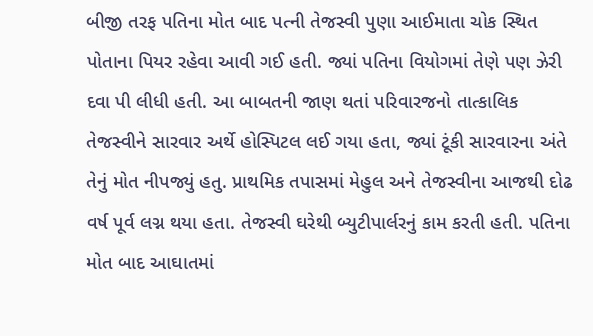બીજી તરફ પતિના મોત બાદ પત્ની તેજસ્વી પુણા આઈમાતા ચોક સ્થિત પોતાના પિયર રહેવા આવી ગઈ હતી. જ્યાં પતિના વિયોગમાં તેણે પણ ઝેરી દવા પી લીધી હતી. આ બાબતની જાણ થતાં પરિવારજનો તાત્કાલિક તેજસ્વીને સારવાર અર્થે હોસ્પિટલ લઈ ગયા હતા, જ્યાં ટૂંકી સારવારના અંતે તેનું મોત નીપજ્યું હતુ. પ્રાથમિક તપાસમાં મેહુલ અને તેજસ્વીના આજથી દોઢ વર્ષ પૂર્વ લગ્ન થયા હતા. તેજસ્વી ઘરેથી બ્યુટીપાર્લરનું કામ કરતી હતી. પતિના મોત બાદ આઘાતમાં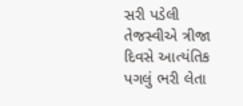સરી પડેલી તેજસ્વીએ ત્રીજા દિવસે આત્યંતિક પગલું ભરી લેતા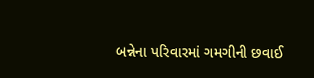બન્નેના પરિવારમાં ગમગીની છવાઈ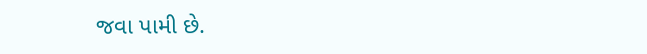જવા પામી છે.